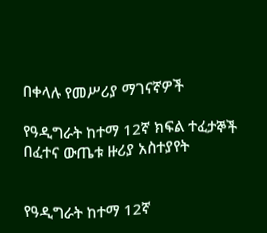በቀላሉ የመሥሪያ ማገናኛዎች

የዓዲግራት ከተማ 12ኛ ክፍል ተፈታኞች በፈተና ውጤቱ ዙሪያ አስተያየት


የዓዲግራት ከተማ 12ኛ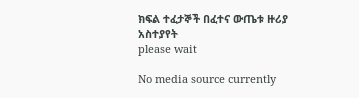ክፍል ተፈታኞች በፈተና ውጤቱ ዙሪያ አስተያየት
please wait

No media source currently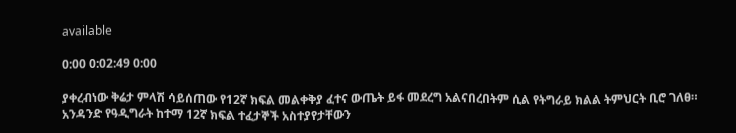available

0:00 0:02:49 0:00

ያቀረብነው ቅሬታ ምላሽ ሳይሰጠው የ12ኛ ክፍል መልቀቅያ ፈተና ውጤት ይፋ መደረግ አልናበረበትም ሲል የትግራይ ክልል ትምህርት ቢሮ ገለፀ። አንዳንድ የዓዲግራት ከተማ 12ኛ ክፍል ተፈታኞች አስተያየታቸውን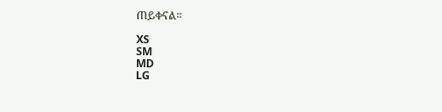ጠይቀናል።

XS
SM
MD
LG